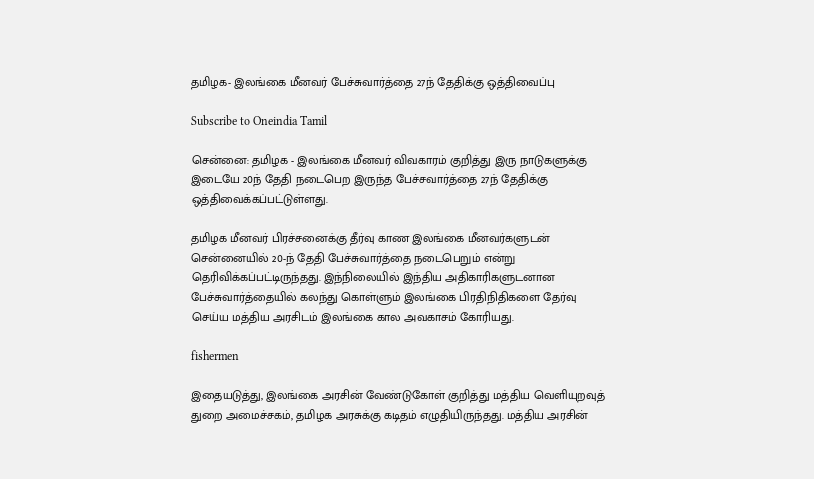தமிழக- இலங்கை மீனவர் பேச்சுவார்த்தை 27ந் தேதிக்கு ஒத்திவைப்பு

Subscribe to Oneindia Tamil

சென்னை: தமிழக - இலங்கை மீனவர் விவகாரம் குறித்து இரு நாடுகளுக்கு இடையே 20ந் தேதி நடைபெற இருந்த பேச்சவார்த்தை 27ந் தேதிக்கு ஒத்திவைக்கப்பட்டுள்ளது.

தமிழக மீனவர் பிரச்சனைக்கு தீர்வு காண இலங்கை மீனவர்களுடன் சென்னையில் 20-ந் தேதி பேச்சுவார்த்தை நடைபெறும் என்று தெரிவிக்கப்பட்டிருந்தது. இந்நிலையில் இந்திய அதிகாரிகளுடனான பேச்சுவார்த்தையில் கலந்து கொள்ளும் இலங்கை பிரதிநிதிகளை தேர்வு செய்ய மத்திய அரசிடம் இலங்கை கால அவகாசம் கோரியது.

fishermen

இதையடுத்து, இலங்கை அரசின் வேண்டுகோள் குறித்து மத்திய வெளியுறவுத் துறை அமைச்சகம், தமிழக அரசுக்கு கடிதம் எழுதியிருந்தது. மத்திய அரசின்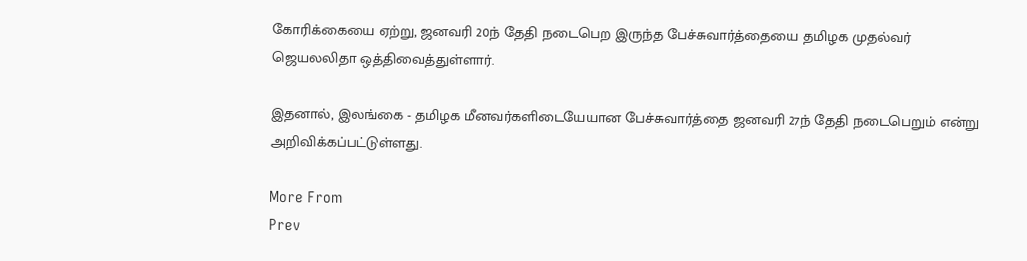கோரிக்கையை ஏற்று, ஜனவரி 20ந் தேதி நடைபெற இருந்த பேச்சுவார்த்தையை தமிழக முதல்வர் ஜெயலலிதா ஒத்திவைத்துள்ளார்.

இதனால், இலங்கை - தமிழக மீனவர்களிடையேயான பேச்சுவார்த்தை ஜனவரி 27ந் தேதி நடைபெறும் என்று அறிவிக்கப்பட்டுள்ளது.

More From
Prev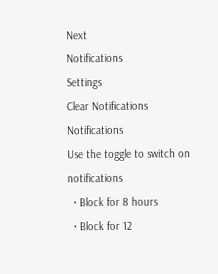Next
Notifications
Settings
Clear Notifications
Notifications
Use the toggle to switch on notifications
  • Block for 8 hours
  • Block for 12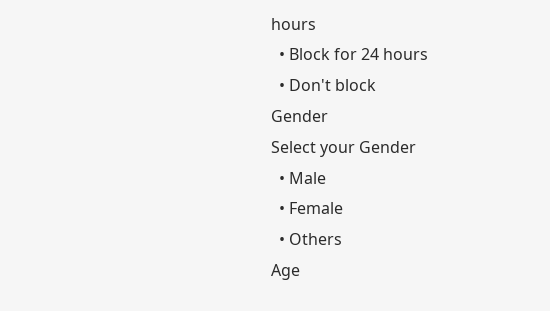hours
  • Block for 24 hours
  • Don't block
Gender
Select your Gender
  • Male
  • Female
  • Others
Age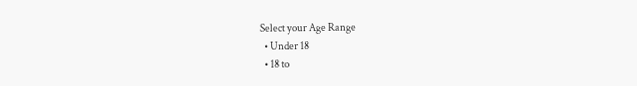Select your Age Range
  • Under 18
  • 18 to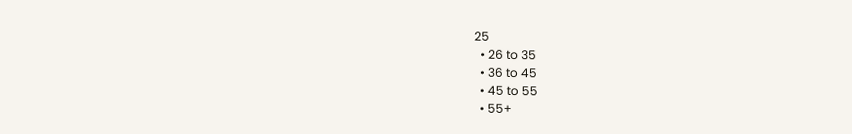25
  • 26 to 35
  • 36 to 45
  • 45 to 55
  • 55+